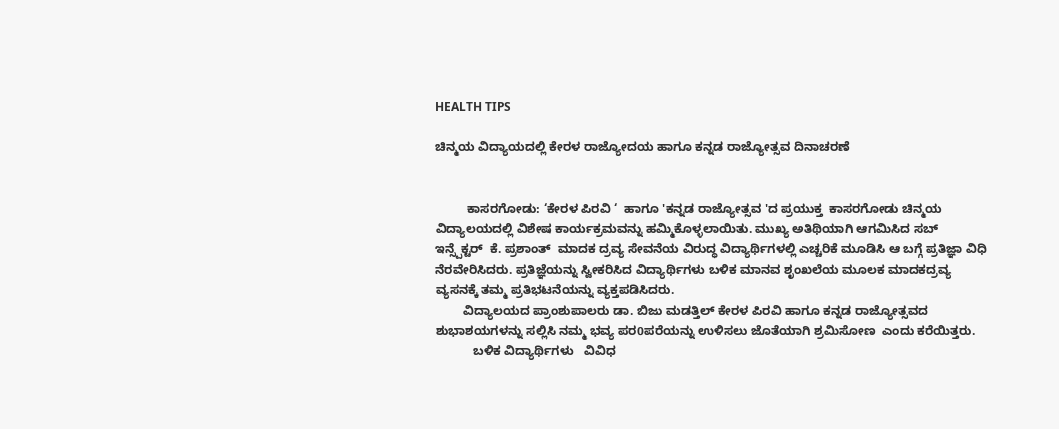HEALTH TIPS

ಚಿನ್ಮಯ ವಿದ್ಯಾಯದಲ್ಲಿ ಕೇರಳ ರಾಜ್ಯೋದಯ ಹಾಗೂ ಕನ್ನಡ ರಾಜ್ಯೋತ್ಸವ ದಿನಾಚರಣೆ


         ಕಾಸರಗೋಡು: ‘ಕೇರಳ ಪಿರವಿ ‘  ಹಾಗೂ 'ಕನ್ನಡ ರಾಜ್ಯೋತ್ಸವ 'ದ ಪ್ರಯುಕ್ತ  ಕಾಸರಗೋಡು ಚಿನ್ಮಯ ವಿದ್ಯಾಲಯದಲ್ಲಿ ವಿಶೇಷ ಕಾರ್ಯಕ್ರಮವನ್ನು ಹಮ್ಮಿಕೊಳ್ಳಲಾಯಿತು. ಮುಖ್ಯ ಅತಿಥಿಯಾಗಿ ಆಗಮಿಸಿದ ಸಬ್ ಇನ್ಸ್ಪೆಕ್ಟರ್  ಕೆ. ಪ್ರಶಾಂತ್  ಮಾದಕ ದ್ರವ್ಯ ಸೇವನೆಯ ವಿರುದ್ಧ ವಿದ್ಯಾರ್ಥಿಗಳಲ್ಲಿ ಎಚ್ಚರಿಕೆ ಮೂಡಿಸಿ ಆ ಬಗ್ಗೆ ಪ್ರತಿಜ್ಞಾ ವಿಧಿ ನೆರವೇರಿಸಿದರು. ಪ್ರತಿಜ್ಞೆಯನ್ನು ಸ್ವೀಕರಿಸಿದ ವಿದ್ಯಾರ್ಥಿಗಳು ಬಳಿಕ ಮಾನವ ಶೃಂಖಲೆಯ ಮೂಲಕ ಮಾದಕದ್ರವ್ಯ ವ್ಯಸನಕ್ಕೆ ತಮ್ಮ ಪ್ರತಿಭಟನೆಯನ್ನು ವ್ಯಕ್ತಪಡಿಸಿದರು.
        ವಿದ್ಯಾಲಯದ ಪ್ರಾಂಶುಪಾಲರು ಡಾ. ಬಿಜು ಮಡತ್ತಿಲ್ ಕೇರಳ ಪಿರವಿ ಹಾಗೂ ಕನ್ನಡ ರಾಜ್ಯೋತ್ಸವದ  ಶುಭಾಶಯಗಳನ್ನು ಸಲ್ಲಿಸಿ ನಮ್ಮ ಭವ್ಯ ಪರ0ಪರೆಯನ್ನು ಉಳಿಸಲು ಜೊತೆಯಾಗಿ ಶ್ರಮಿಸೋಣ  ಎಂದು ಕರೆಯಿತ್ತರು.
           ಬಳಿಕ ವಿದ್ಯಾರ್ಥಿಗಳು   ವಿವಿಧ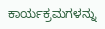ಕಾರ್ಯಕ್ರಮಗಳನ್ನು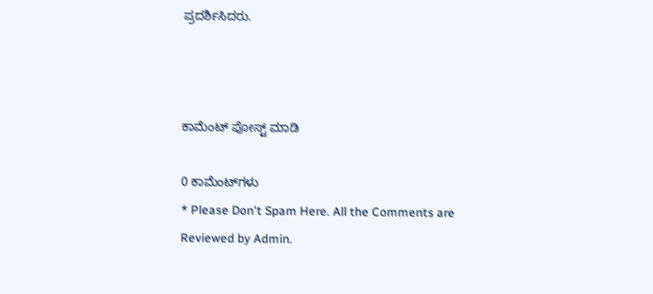ಪ್ರದರ್ಶಿಸಿದರು.



ಕಾಮೆಂಟ್‌‌ ಪೋಸ್ಟ್‌ ಮಾಡಿ

0 ಕಾಮೆಂಟ್‌ಗಳು
* Please Don't Spam Here. All the Comments are Reviewed by Admin.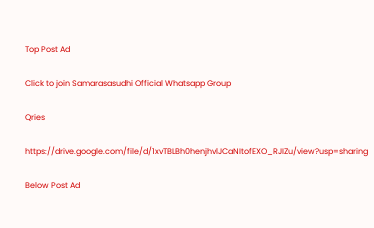Top Post Ad

Click to join Samarasasudhi Official Whatsapp Group

Qries

https://drive.google.com/file/d/1xvTBLBh0henjhvlJCaNItofEXO_RJIZu/view?usp=sharing

Below Post Ad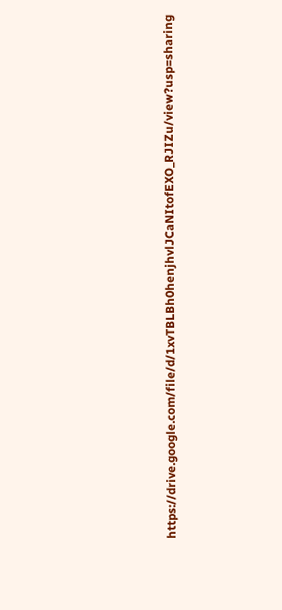https://drive.google.com/file/d/1xvTBLBh0henjhvlJCaNItofEXO_RJIZu/view?usp=sharing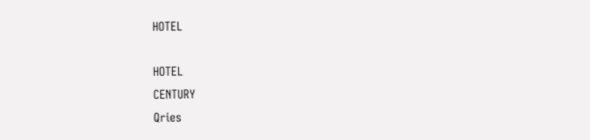HOTEL

HOTEL
CENTURY
Qries